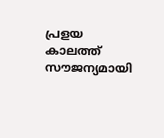പ്രളയ കാലത്ത് സൗജന്യമായി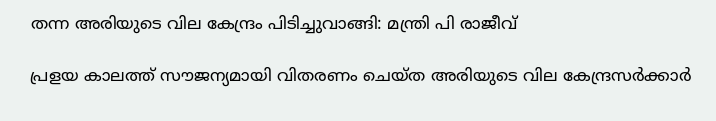തന്ന അരിയുടെ വില കേന്ദ്രം പിടിച്ചുവാങ്ങി: മന്ത്രി പി രാജീവ്

പ്രളയ കാലത്ത് സൗജന്യമായി വിതരണം ചെയ്ത അരിയുടെ വില കേന്ദ്രസര്‍ക്കാര്‍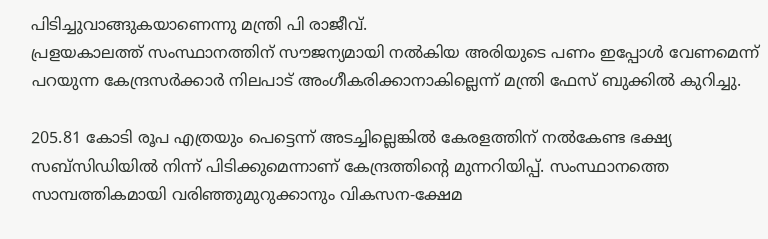പിടിച്ചുവാങ്ങുകയാണെന്നു മന്ത്രി പി രാജീവ്.
പ്രളയകാലത്ത് സംസ്ഥാനത്തിന് സൗജന്യമായി നല്‍കിയ അരിയുടെ പണം ഇപ്പോള്‍ വേണമെന്ന് പറയുന്ന കേന്ദ്രസര്‍ക്കാര്‍ നിലപാട് അംഗീകരിക്കാനാകില്ലെന്ന് മന്ത്രി ഫേസ് ബുക്കില്‍ കുറിച്ചു.

205.81 കോടി രൂപ എത്രയും പെട്ടെന്ന് അടച്ചില്ലെങ്കില്‍ കേരളത്തിന് നല്‍കേണ്ട ഭക്ഷ്യ സബ്‌സിഡിയില്‍ നിന്ന് പിടിക്കുമെന്നാണ് കേന്ദ്രത്തിന്റെ മുന്നറിയിപ്പ്. സംസ്ഥാനത്തെ സാമ്പത്തികമായി വരിഞ്ഞുമുറുക്കാനും വികസന-ക്ഷേമ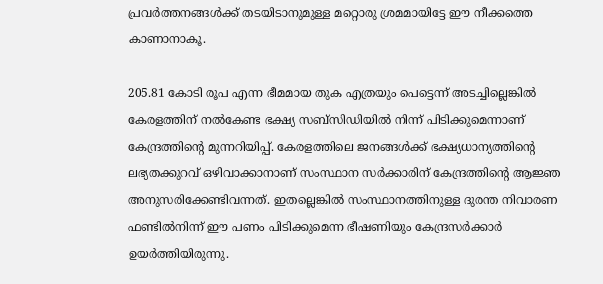പ്രവര്‍ത്തനങ്ങള്‍ക്ക് തടയിടാനുമുള്ള മറ്റൊരു ശ്രമമായിട്ടേ ഈ നീക്കത്തെ കാണാനാകൂ.

205.81 കോടി രൂപ എന്ന ഭീമമായ തുക എത്രയും പെട്ടെന്ന് അടച്ചില്ലെങ്കില്‍ കേരളത്തിന് നല്‍കേണ്ട ഭക്ഷ്യ സബ്‌സിഡിയില്‍ നിന്ന് പിടിക്കുമെന്നാണ് കേന്ദ്രത്തിന്റെ മുന്നറിയിപ്പ്. കേരളത്തിലെ ജനങ്ങള്‍ക്ക് ഭക്ഷ്യധാന്യത്തിന്റെ ലഭ്യതക്കുറവ് ഒഴിവാക്കാനാണ് സംസ്ഥാന സര്‍ക്കാരിന് കേന്ദ്രത്തിന്റെ ആജ്ഞ അനുസരിക്കേണ്ടിവന്നത്. ഇതല്ലെങ്കില്‍ സംസ്ഥാനത്തിനുള്ള ദുരന്ത നിവാരണ ഫണ്ടില്‍നിന്ന് ഈ പണം പിടിക്കുമെന്ന ഭീഷണിയും കേന്ദ്രസര്‍ക്കാര്‍ ഉയര്‍ത്തിയിരുന്നു.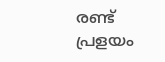രണ്ട് പ്രളയം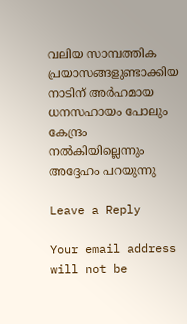വലിയ സാമ്പത്തിക പ്രയാസങ്ങളുണ്ടാക്കിയ നാടിന് അര്‍ഹമായ ധനസഹായം പോലും കേന്ദ്രം നല്‍കിയില്ലെന്നും അദ്ദേഹം പറയുന്നു

Leave a Reply

Your email address will not be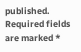published. Required fields are marked *